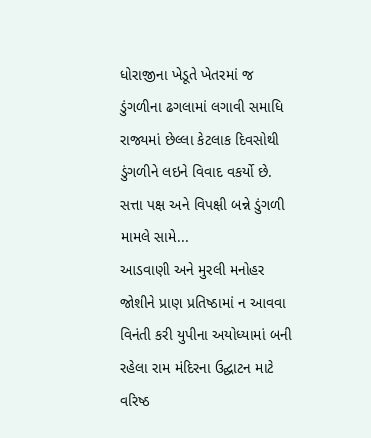ધોરાજીના ખેડૂતે ખેતરમાં જ ડુંગળીના ઢગલામાં લગાવી સમાધિ રાજ્યમાં છેલ્લા કેટલાક દિવસોથી ડુંગળીને લઇને વિવાદ વકર્યો છે. સત્તા પક્ષ અને વિપક્ષી બન્ને ડુંગળી મામલે સામે...
આડવાણી અને મુરલી મનોહર જોશીને પ્રાણ પ્રતિષ્ઠામાં ન આવવા વિનંતી કરી યુપીના અયોધ્યામાં બની રહેલા રામ મંદિરના ઉદ્ઘાટન માટે વરિષ્ઠ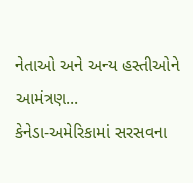નેતાઓ અને અન્ય હસ્તીઓને આમંત્રણ...
કેનેડા-અમેરિકામાં સરસવના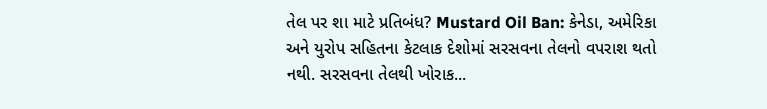તેલ પર શા માટે પ્રતિબંધ? Mustard Oil Ban: કેનેડા, અમેરિકા અને યુરોપ સહિતના કેટલાક દેશોમાં સરસવના તેલનો વપરાશ થતો નથી. સરસવના તેલથી ખોરાક...